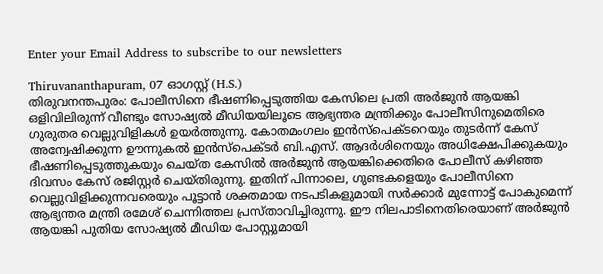Enter your Email Address to subscribe to our newsletters

Thiruvananthapuram, 07 ഓഗസ്റ്റ് (H.S.)
തിരുവനന്തപുരം: പോലീസിനെ ഭീഷണിപ്പെടുത്തിയ കേസിലെ പ്രതി അർജുൻ ആയങ്കി ഒളിവിലിരുന്ന് വീണ്ടും സോഷ്യൽ മീഡിയയിലൂടെ ആഭ്യന്തര മന്ത്രിക്കും പോലീസിനുമെതിരെ ഗുരുതര വെല്ലുവിളികൾ ഉയർത്തുന്നു. കോതമംഗലം ഇൻസ്പെക്ടറെയും തുടർന്ന് കേസ് അന്വേഷിക്കുന്ന ഊന്നുകൽ ഇൻസ്പെക്ടർ ബി.എസ്. ആദർശിനെയും അധിക്ഷേപിക്കുകയും ഭീഷണിപ്പെടുത്തുകയും ചെയ്ത കേസിൽ അർജുൻ ആയങ്കിക്കെതിരെ പോലീസ് കഴിഞ്ഞ ദിവസം കേസ് രജിസ്റ്റർ ചെയ്തിരുന്നു. ഇതിന് പിന്നാലെ, ഗുണ്ടകളെയും പോലീസിനെ വെല്ലുവിളിക്കുന്നവരെയും പൂട്ടാൻ ശക്തമായ നടപടികളുമായി സർക്കാർ മുന്നോട്ട് പോകുമെന്ന് ആഭ്യന്തര മന്ത്രി രമേശ് ചെന്നിത്തല പ്രസ്താവിച്ചിരുന്നു. ഈ നിലപാടിനെതിരെയാണ് അർജുൻ ആയങ്കി പുതിയ സോഷ്യൽ മീഡിയ പോസ്റ്റുമായി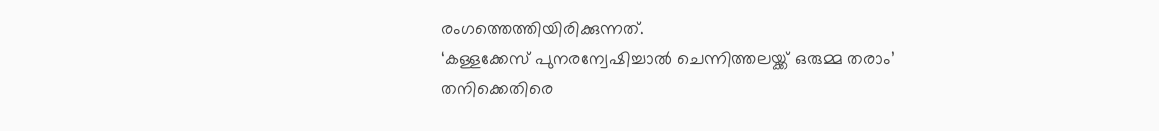രംഗത്തെത്തിയിരിക്കുന്നത്.
‘കള്ളക്കേസ് പുനരന്വേഷിച്ചാൽ ചെന്നിത്തലയ്ക്ക് ഒരുമ്മ തരാം’
തനിക്കെതിരെ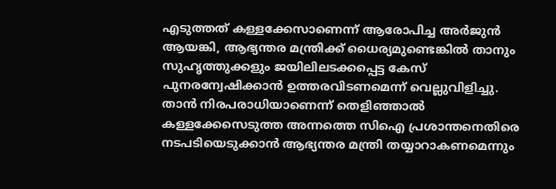എടുത്തത് കള്ളക്കേസാണെന്ന് ആരോപിച്ച അർജുൻ ആയങ്കി, ആഭ്യന്തര മന്ത്രിക്ക് ധൈര്യമുണ്ടെങ്കിൽ താനും സുഹൃത്തുക്കളും ജയിലിലടക്കപ്പെട്ട കേസ് പുനരന്വേഷിക്കാൻ ഉത്തരവിടണമെന്ന് വെല്ലുവിളിച്ചു. താൻ നിരപരാധിയാണെന്ന് തെളിഞ്ഞാൽ കള്ളക്കേസെടുത്ത അന്നത്തെ സിഐ പ്രശാന്തനെതിരെ നടപടിയെടുക്കാൻ ആഭ്യന്തര മന്ത്രി തയ്യാറാകണമെന്നും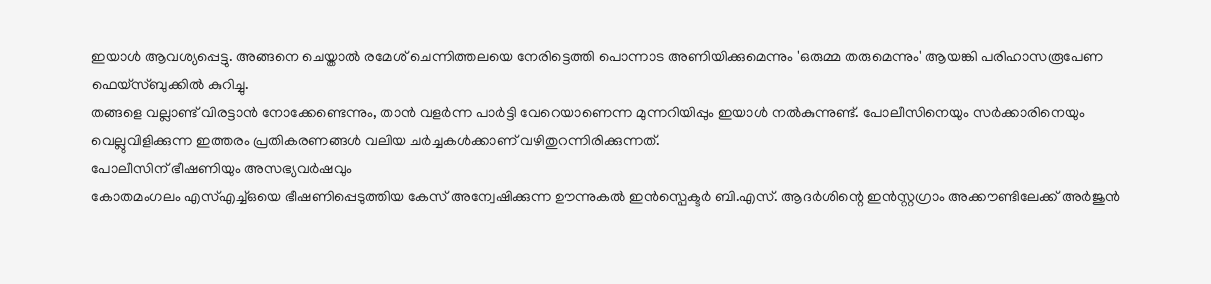ഇയാൾ ആവശ്യപ്പെട്ടു. അങ്ങനെ ചെയ്താൽ രമേശ് ചെന്നിത്തലയെ നേരിട്ടെത്തി പൊന്നാട അണിയിക്കുമെന്നും 'ഒരുമ്മ തരുമെന്നും' ആയങ്കി പരിഹാസരൂപേണ ഫെയ്സ്ബുക്കിൽ കുറിച്ചു.
തങ്ങളെ വല്ലാണ്ട് വിരട്ടാൻ നോക്കേണ്ടെന്നും, താൻ വളർന്ന പാർട്ടി വേറെയാണെന്ന മുന്നറിയിപ്പും ഇയാൾ നൽകുന്നുണ്ട്. പോലീസിനെയും സർക്കാരിനെയും വെല്ലുവിളിക്കുന്ന ഇത്തരം പ്രതികരണങ്ങൾ വലിയ ചർച്ചകൾക്കാണ് വഴിതുറന്നിരിക്കുന്നത്.
പോലീസിന് ഭീഷണിയും അസഭ്യവർഷവും
കോതമംഗലം എസ്എച്ച്ഒയെ ഭീഷണിപ്പെടുത്തിയ കേസ് അന്വേഷിക്കുന്ന ഊന്നുകൽ ഇൻസ്പെക്ടർ ബി.എസ്. ആദർശിന്റെ ഇൻസ്റ്റഗ്രാം അക്കൗണ്ടിലേക്ക് അർജുൻ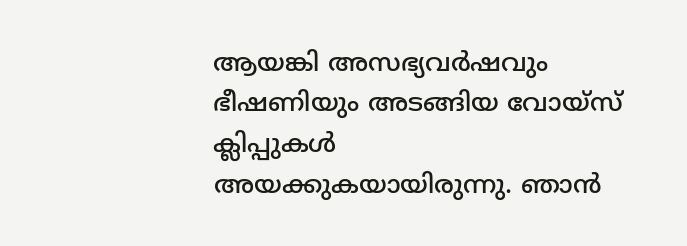ആയങ്കി അസഭ്യവർഷവും ഭീഷണിയും അടങ്ങിയ വോയ്സ് ക്ലിപ്പുകൾ അയക്കുകയായിരുന്നു. ഞാൻ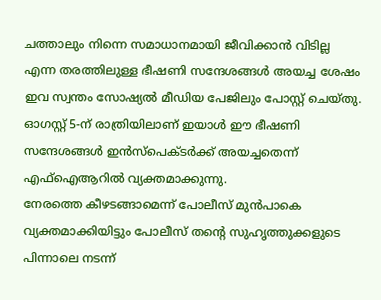ചത്താലും നിന്നെ സമാധാനമായി ജീവിക്കാൻ വിടില്ല എന്ന തരത്തിലുള്ള ഭീഷണി സന്ദേശങ്ങൾ അയച്ച ശേഷം ഇവ സ്വന്തം സോഷ്യൽ മീഡിയ പേജിലും പോസ്റ്റ് ചെയ്തു. ഓഗസ്റ്റ് 5-ന് രാത്രിയിലാണ് ഇയാൾ ഈ ഭീഷണി സന്ദേശങ്ങൾ ഇൻസ്പെക്ടർക്ക് അയച്ചതെന്ന് എഫ്ഐആറിൽ വ്യക്തമാക്കുന്നു.
നേരത്തെ കീഴടങ്ങാമെന്ന് പോലീസ് മുൻപാകെ വ്യക്തമാക്കിയിട്ടും പോലീസ് തന്റെ സുഹൃത്തുക്കളുടെ പിന്നാലെ നടന്ന്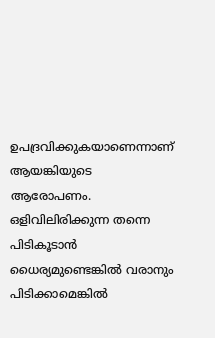ഉപദ്രവിക്കുകയാണെന്നാണ് ആയങ്കിയുടെ ആരോപണം. ഒളിവിലിരിക്കുന്ന തന്നെ പിടികൂടാൻ ധൈര്യമുണ്ടെങ്കിൽ വരാനും പിടിക്കാമെങ്കിൽ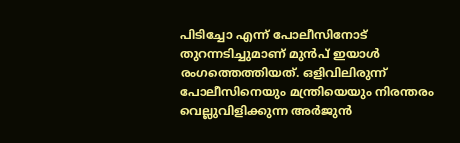പിടിച്ചോ എന്ന് പോലീസിനോട് തുറന്നടിച്ചുമാണ് മുൻപ് ഇയാൾ രംഗത്തെത്തിയത്. ഒളിവിലിരുന്ന് പോലീസിനെയും മന്ത്രിയെയും നിരന്തരം വെല്ലുവിളിക്കുന്ന അർജുൻ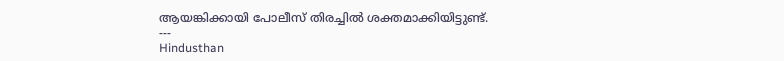ആയങ്കിക്കായി പോലീസ് തിരച്ചിൽ ശക്തമാക്കിയിട്ടുണ്ട്.
---
Hindusthan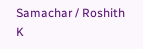Samachar / Roshith K